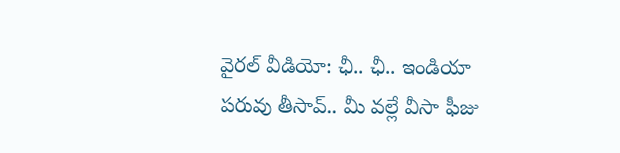వైరల్ వీడియో: ఛీ.. ఛీ.. ఇండియా పరువు తీసావ్.. మీ వల్లే వీసా ఫీజు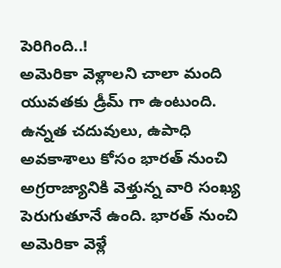పెరిగింది..!
అమెరికా వెళ్లాలని చాలా మంది యువతకు డ్రీమ్ గా ఉంటుంది. ఉన్నత చదువులు, ఉపాధి అవకాశాలు కోసం భారత్ నుంచి అగ్రరాజ్యానికి వెళ్తున్న వారి సంఖ్య పెరుగుతూనే ఉంది. భారత్ నుంచి అమెరికా వెళ్లే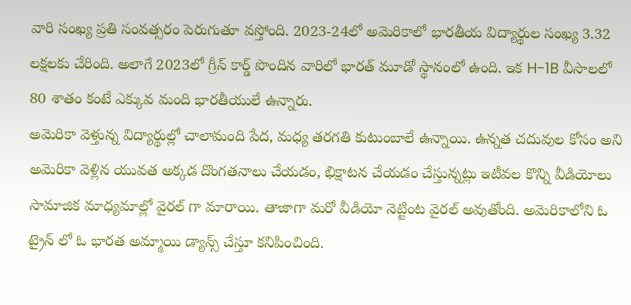వారి సంఖ్య ప్రతి సంవత్సరం పెరుగుతూ వస్తోంది. 2023-24లో అమెరికాలో భారతీయ విద్యార్థుల సంఖ్య 3.32 లక్షలకు చేరింది. అలాగే 2023లో గ్రీన్ కార్డ్ పొందిన వారిలో భారత్ మూడో స్థానంలో ఉంది. ఇక H-1B వీసాలలో 80 శాతం కంటే ఎక్కువ మంది భారతీయులే ఉన్నారు.
అమెరికా వెళ్తున్న విద్యార్థుల్లో చాలామంది పేద, మధ్య తరగతి కుటుంబాలే ఉన్నాయి. ఉన్నత చదువుల కోసం అని అమెరికా వెళ్లిన యువత అక్కడ దొంగతనాలు చేయడం, భిక్షాటన చేయడం చేస్తున్నట్లు ఇటీవల కొన్ని వీడియోలు సామాజిక మాధ్యమాల్లో వైరల్ గా మారాయి. తాజాగా మరో వీడియో నెట్టింట వైరల్ అవుతోంది. అమెరికాలోని ఓ ట్రైన్ లో ఓ భారత అమ్మాయి డ్యాన్స్ చేస్తూ కనిపించింది.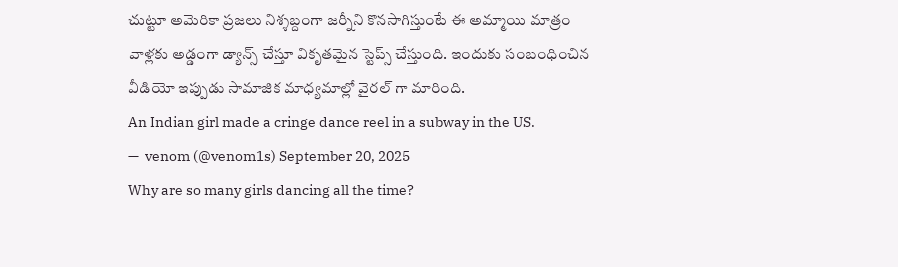చుట్టూ అమెరికా ప్రజలు నిశ్శబ్దంగా జర్నీని కొనసాగిస్తుంటే ఈ అమ్మాయి మాత్రం వాళ్లకు అడ్డంగా డ్యాన్స్ చేస్తూ వికృతమైన స్టెప్స్ చేస్తుంది. ఇందుకు సంబంధించిన వీడియో ఇప్పుడు సామాజిక మాధ్యమాల్లో వైరల్ గా మారింది.
An Indian girl made a cringe dance reel in a subway in the US.
—  venom (@venom1s) September 20, 2025
Why are so many girls dancing all the time?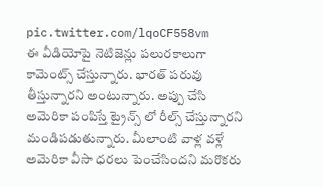pic.twitter.com/lqoCF558vm
ఈ వీడియోపై నెటిజెన్లు పలురకాలుగా కామెంట్స్ చేస్తున్నారు. భారత్ పరువు తీస్తున్నారని అంటున్నారు. అప్పు చేసి అమెరికా పంపిస్తే ట్రైన్స్ లో రీల్స్ చేస్తున్నారని మండిపడుతున్నారు. మీలాంటి వాళ్ల వళ్లే అమెరికా వీసా ధరలు పెంచేసిందని మరొకరు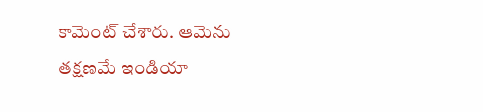కామెంట్ చేశారు. ఆమెను తక్షణమే ఇండియా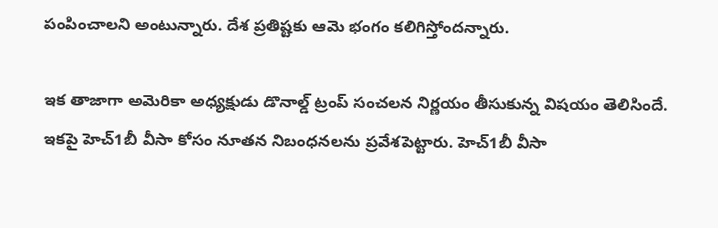పంపించాలని అంటున్నారు. దేశ ప్రతిష్టకు ఆమె భంగం కలిగిస్తోందన్నారు.

ఇక తాజాగా అమెరికా అధ్యక్షుడు డొనాల్డ్ ట్రంప్ సంచలన నిర్ణయం తీసుకున్న విషయం తెలిసిందే. ఇకపై హెచ్1బీ వీసా కోసం నూతన నిబంధనలను ప్రవేశపెట్టారు. హెచ్1బీ వీసా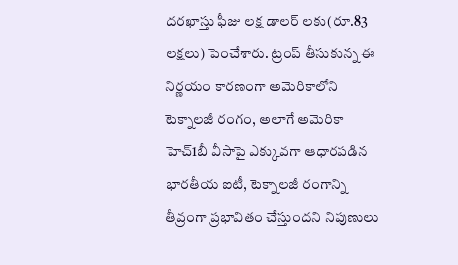దరఖాస్తు ఫీజు లక్ష డాలర్ లకు(రూ.83 లక్షలు) పెంచేశారు. ట్రంప్ తీసుకున్న ఈ నిర్ణయం కారణంగా అమెరికాలోని టెక్నాలజీ రంగం, అలాగే అమెరికా హెచ్1బీ వీసాపై ఎక్కువగా ఆధారపడిన భారతీయ ఐటీ, టెక్నాలజీ రంగాన్ని తీవ్రంగా ప్రభావితం చేస్తుందని నిపుణులు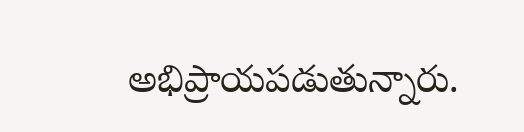అభిప్రాయపడుతున్నారు.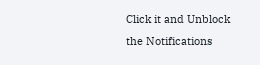Click it and Unblock the Notifications